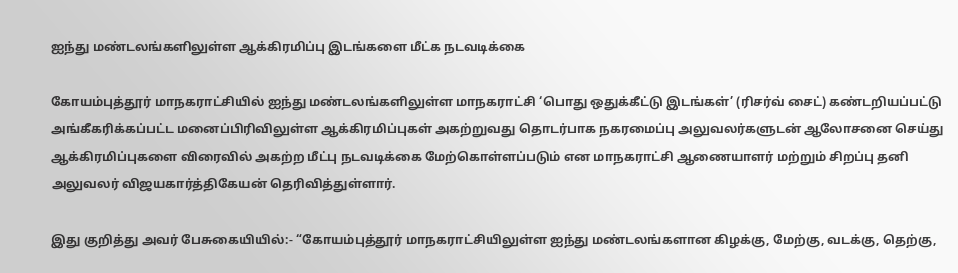ஐந்து மண்டலங்களிலுள்ள ஆக்கிரமிப்பு இடங்களை மீட்க நடவடிக்கை

கோயம்புத்தூர் மாநகராட்சியில் ஐந்து மண்டலங்களிலுள்ள மாநகராட்சி ‘பொது ஒதுக்கீட்டு இடங்கள்’ (ரிசர்வ் சைட்) கண்டறியப்பட்டு அங்கீகரிக்கப்பட்ட மனைப்பிரிவிலுள்ள ஆக்கிரமிப்புகள் அகற்றுவது தொடர்பாக நகரமைப்பு அலுவலர்களுடன் ஆலோசனை செய்து ஆக்கிரமிப்புகளை விரைவில் அகற்ற மீட்பு நடவடிக்கை மேற்கொள்ளப்படும் என மாநகராட்சி ஆணையாளர் மற்றும் சிறப்பு தனி அலுவலர் விஜயகார்த்திகேயன் தெரிவித்துள்ளார்.

இது குறித்து அவர் பேசுகையியில்:- “கோயம்புத்தூர் மாநகராட்சியிலுள்ள ஐந்து மண்டலங்களான கிழக்கு, மேற்கு, வடக்கு, தெற்கு,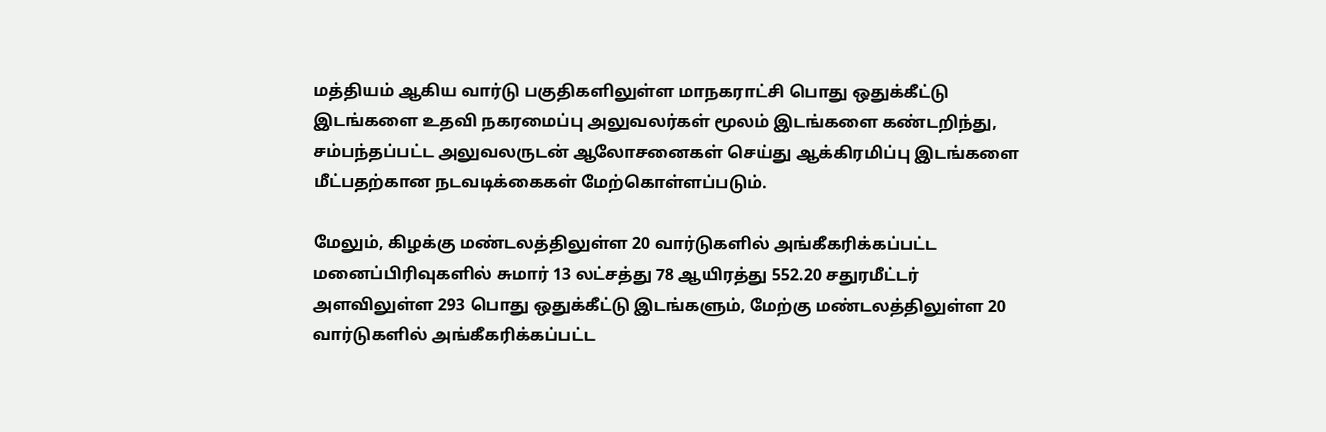மத்தியம் ஆகிய வார்டு பகுதிகளிலுள்ள மாநகராட்சி பொது ஒதுக்கீட்டு இடங்களை உதவி நகரமைப்பு அலுவலர்கள் மூலம் இடங்களை கண்டறிந்து, சம்பந்தப்பட்ட அலுவலருடன் ஆலோசனைகள் செய்து ஆக்கிரமிப்பு இடங்களை மீட்பதற்கான நடவடிக்கைகள் மேற்கொள்ளப்படும்.

மேலும், கிழக்கு மண்டலத்திலுள்ள 20 வார்டுகளில் அங்கீகரிக்கப்பட்ட மனைப்பிரிவுகளில் சுமார் 13 லட்சத்து 78 ஆயிரத்து 552.20 சதுரமீட்டர் அளவிலுள்ள 293 பொது ஒதுக்கீட்டு இடங்களும், மேற்கு மண்டலத்திலுள்ள 20 வார்டுகளில் அங்கீகரிக்கப்பட்ட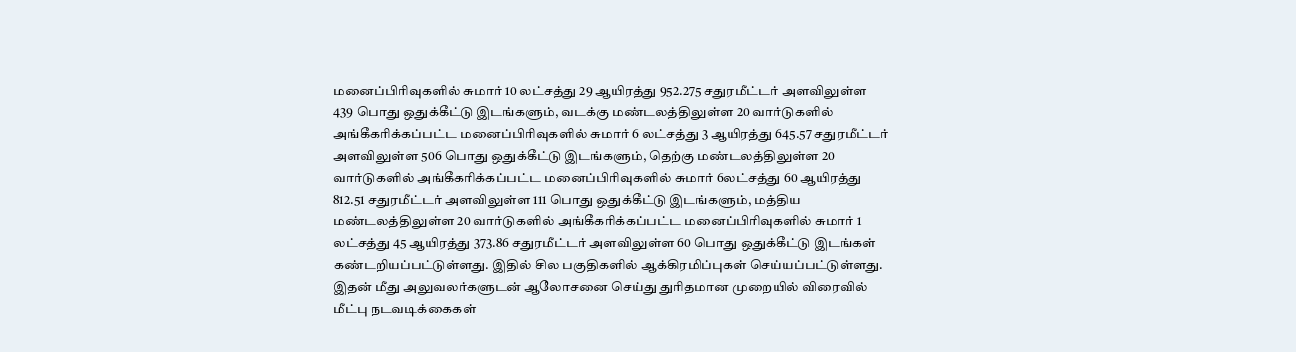மனைப்பிரிவுகளில் சுமார் 10 லட்சத்து 29 ஆயிரத்து 952.275 சதுரமீட்டர் அளவிலுள்ள 439 பொது ஒதுக்கீட்டு இடங்களும், வடக்கு மண்டலத்திலுள்ள 20 வார்டுகளில் அங்கீகரிக்கப்பட்ட மனைப்பிரிவுகளில் சுமார் 6 லட்சத்து 3 ஆயிரத்து 645.57 சதுரமீட்டர் அளவிலுள்ள 506 பொது ஒதுக்கீட்டு இடங்களும், தெற்கு மண்டலத்திலுள்ள 20 வார்டுகளில் அங்கீகரிக்கப்பட்ட மனைப்பிரிவுகளில் சுமார் 6லட்சத்து 60 ஆயிரத்து 812.51 சதுரமீட்டர் அளவிலுள்ள 111 பொது ஒதுக்கீட்டு இடங்களும், மத்திய மண்டலத்திலுள்ள 20 வார்டுகளில் அங்கீகரிக்கப்பட்ட மனைப்பிரிவுகளில் சுமார் 1 லட்சத்து 45 ஆயிரத்து 373.86 சதுரமீட்டர் அளவிலுள்ள 60 பொது ஒதுக்கீட்டு இடங்கள் கண்டறியப்பட்டுள்ளது. இதில் சில பகுதிகளில் ஆக்கிரமிப்புகள் செய்யப்பட்டுள்ளது. இதன் மீது அலுவலர்களுடன் ஆலோசனை செய்து துரிதமான முறையில் விரைவில் மீட்பு நடவடிக்கைகள்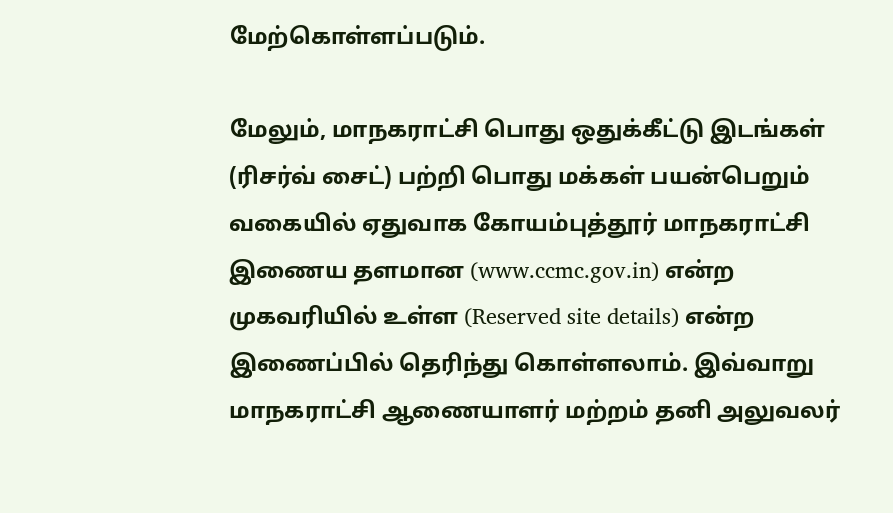மேற்கொள்ளப்படும்.

மேலும், மாநகராட்சி பொது ஒதுக்கீட்டு இடங்கள் (ரிசர்வ் சைட்) பற்றி பொது மக்கள் பயன்பெறும் வகையில் ஏதுவாக கோயம்புத்தூர் மாநகராட்சி இணைய தளமான (www.ccmc.gov.in) என்ற முகவரியில் உள்ள (Reserved site details) என்ற இணைப்பில் தெரிந்து கொள்ளலாம். இவ்வாறு  மாநகராட்சி ஆணையாளர் மற்றம் தனி அலுவலர்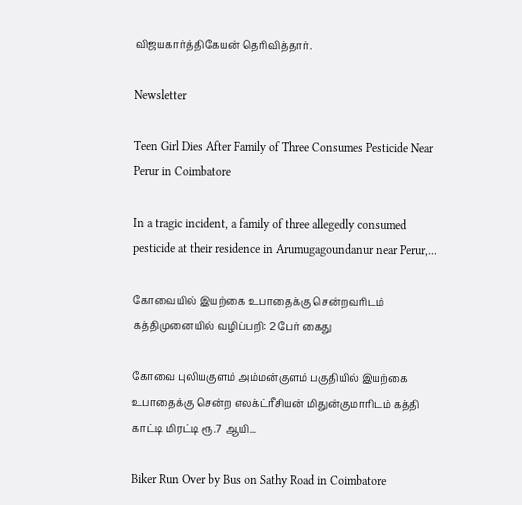விஜயகார்த்திகேயன் தெரிவித்தார்.

Newsletter

Teen Girl Dies After Family of Three Consumes Pesticide Near Perur in Coimbatore

In a tragic incident, a family of three allegedly consumed pesticide at their residence in Arumugagoundanur near Perur,...

கோவையில் இயற்கை உபாதைக்கு சென்றவரிடம் கத்திமுனையில் வழிப்பறி: 2 பேர் கைது

கோவை புலியகுளம் அம்மன்குளம் பகுதியில் இயற்கை உபாதைக்கு சென்ற எலக்ட்ரீசியன் மிதுன்குமாரிடம் கத்தி காட்டி மிரட்டி ரூ.7 ஆயி...

Biker Run Over by Bus on Sathy Road in Coimbatore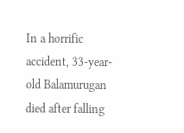In a horrific accident, 33-year-old Balamurugan died after falling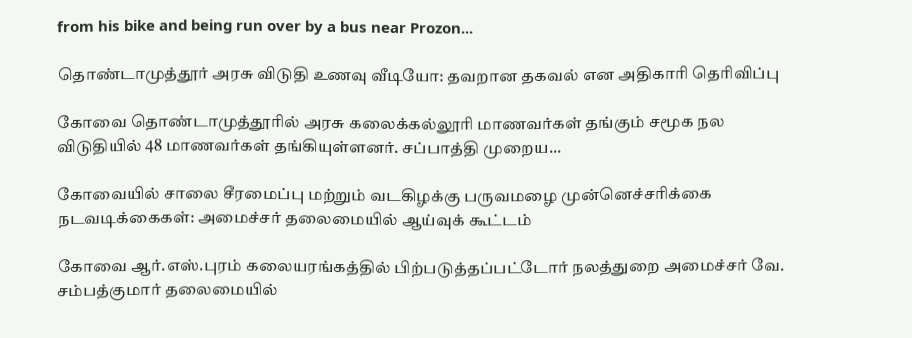from his bike and being run over by a bus near Prozon...

தொண்டாமுத்தூர் அரசு விடுதி உணவு வீடியோ: தவறான தகவல் என அதிகாரி தெரிவிப்பு

கோவை தொண்டாமுத்தூரில் அரசு கலைக்கல்லூரி மாணவர்கள் தங்கும் சமூக நல விடுதியில் 48 மாணவர்கள் தங்கியுள்ளனர். சப்பாத்தி முறைய...

கோவையில் சாலை சீரமைப்பு மற்றும் வடகிழக்கு பருவமழை முன்னெச்சரிக்கை நடவடிக்கைகள்: அமைச்சர் தலைமையில் ஆய்வுக் கூட்டம்

கோவை ஆர்.எஸ்.புரம் கலையரங்கத்தில் பிற்படுத்தப்பட்டோர் நலத்துறை அமைச்சர் வே. சம்பத்குமார் தலைமையில்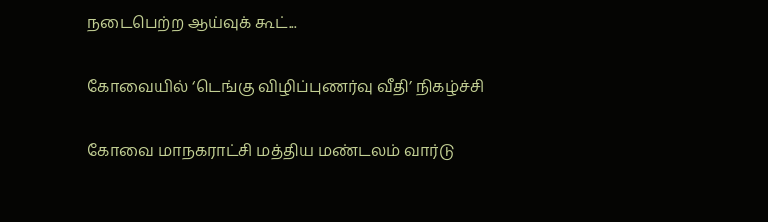நடைபெற்ற ஆய்வுக் கூட்...

கோவையில் ‘டெங்கு விழிப்புணர்வு வீதி’ நிகழ்ச்சி

கோவை மாநகராட்சி மத்திய மண்டலம் வார்டு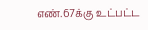எண்.67க்கு உட்பட்ட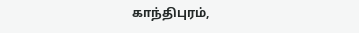காந்திபுரம்,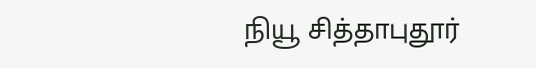நியூ சித்தாபுதூர்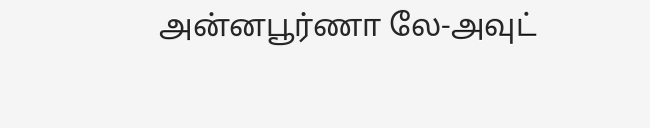அன்னபூர்ணா லே-அவுட்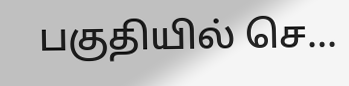பகுதியில் செ...